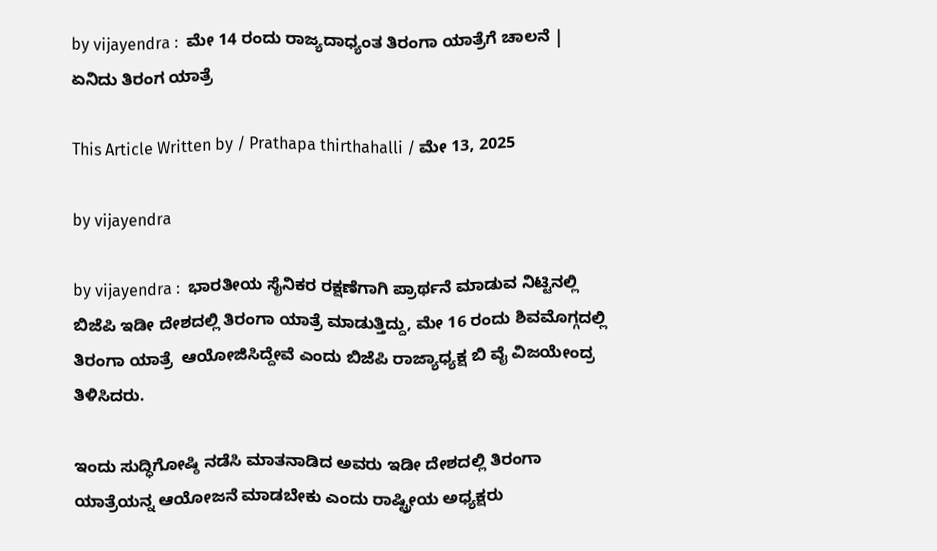by vijayendra :  ಮೇ 14 ರಂದು ರಾಜ್ಯದಾಧ್ಯಂತ ತಿರಂಗಾ ಯಾತ್ರೆಗೆ ಚಾಲನೆ | ಏನಿದು ತಿರಂಗ ಯಾತ್ರೆ

This Article Written by / Prathapa thirthahalli / ಮೇ 13, 2025

by vijayendra

by vijayendra :  ಭಾರತೀಯ ಸೈನಿಕರ ರಕ್ಷಣೆಗಾಗಿ ಪ್ರಾರ್ಥನೆ ಮಾಡುವ ನಿಟ್ಟಿನಲ್ಲಿ ಬಿಜೆಪಿ ಇಡೀ ದೇಶದಲ್ಲಿ ತಿರಂಗಾ ಯಾತ್ರೆ ಮಾಡುತ್ತಿದ್ದು, ಮೇ 16 ರಂದು ಶಿವಮೊಗ್ಗದಲ್ಲಿ  ತಿರಂಗಾ ಯಾತ್ರೆ  ಆಯೋಜಿಸಿದ್ದೇವೆ ಎಂದು ಬಿಜೆಪಿ ರಾಜ್ಯಾಧ್ಯಕ್ಷ ಬಿ ವೈ ವಿಜಯೇಂದ್ರ ತಿಳಿಸಿದರು.

ಇಂದು ಸುದ್ಧಿಗೋಷ್ಠಿ ನಡೆಸಿ ಮಾತನಾಡಿದ ಅವರು ಇಡೀ ದೇಶದಲ್ಲಿ ತಿರಂಗಾ ಯಾತ್ರೆಯನ್ನ ಆಯೋಜನೆ ಮಾಡಬೇಕು ಎಂದು ರಾಷ್ಟ್ರೀಯ ಅಧ್ಯಕ್ಷರು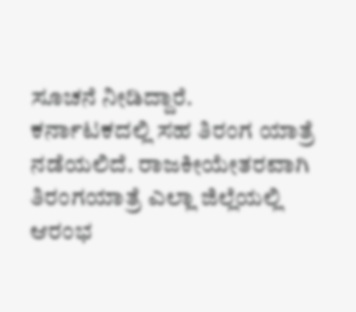ಸೂಚನೆ ನೀಡಿದ್ದಾರೆ. ಕರ್ನಾಟಕದಲ್ಲಿ ಸಹ ತಿರಂಗ ಯಾತ್ರೆ ನಡೆಯಲಿದೆ. ರಾಜಕೀಯೇತರವಾಗಿ  ತಿರಂಗಯಾತ್ರೆ ಎಲ್ಲಾ ಜಿಲ್ಲೆಯಲ್ಲಿ ಆರಂಭ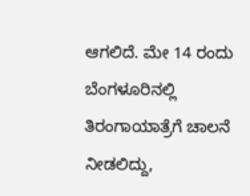ಆಗಲಿದೆ. ಮೇ 14 ರಂದು ಬೆಂಗಳೂರಿನಲ್ಲಿ ತಿರಂಗಾಯಾತ್ರೆಗೆ ಚಾಲನೆ ನೀಡಲಿದ್ದು,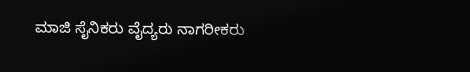ಮಾಜಿ ಸೈನಿಕರು ವೈದ್ಯರು ನಾಗರೀಕರು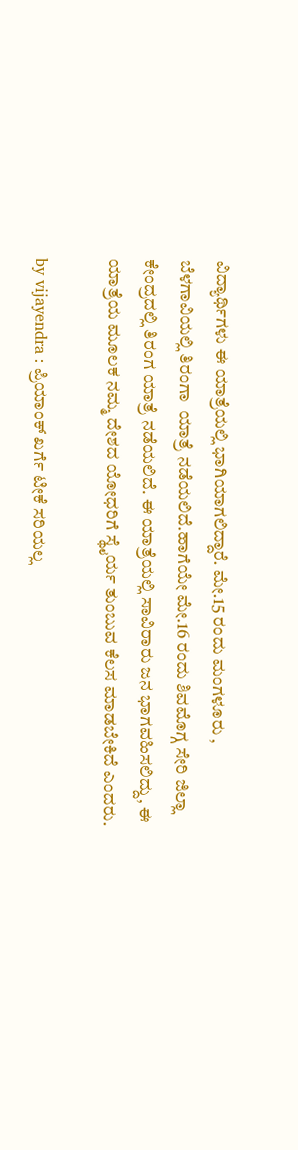ವಿದ್ಯಾರ್ಥಿಗಳು ಈ ಯಾತ್ರೆಯಲ್ಲಿ ಭಾಗಿಯಾಗಲಿದ್ದಾರೆ. ಮೇ.15 ರಂದು ಮಂಗಳೂರು , ಬೆಳಗಾವಿಯಲ್ಲಿ ತಿರಂಗಾ  ಯಾತ್ರೆ ನಡೆಯಲಿದೆ.ಹಾಗೆಯೇ ಮೇ.16 ರಂದು ಶಿವಮೊಗ್ಗ ಸೇರಿ ಜಿಲ್ಲಾ ಕೇಂದ್ರದಲ್ಲಿ ತಿರಂಗ ಯಾತ್ರೆ ನಡೆಯಲಿದೆ. ಈ ಯಾತ್ರೆಯಲ್ಲಿ ಸಾವಿರಾರು ಜನ ಭಾಗವಹಿಸಲಿದ್ದು, ಈ ಯಾತ್ರೆಯ ಮೂಲಕ ನಮ್ಮ ದೇಶದ ಯೋಧರಿಗೆ ಸ್ಥೈರ್ಯ ತುಂಬುವ ಕೆಲಸ ಮಾಡಬೇಕಿದೆ ಎಂದರು.

by vijayendra : ಪ್ರಿಯಾಂಕ್ ಖರ್ಗೆ ಟೀಕೆ ಸರಿಯಲ್ಲ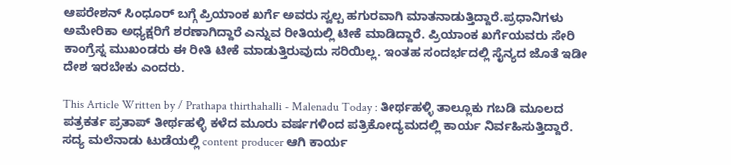ಆಪರೇಶನ್ ಸಿಂಧೂರ್ ಬಗ್ಗೆ ಪ್ರಿಯಾಂಕ ಖರ್ಗೆ ಅವರು ಸ್ವಲ್ಪ ಹಗುರವಾಗಿ ಮಾತನಾಡುತ್ತಿದ್ದಾರೆ.ಪ್ರಧಾನಿಗಳು ಅಮೇರಿಕಾ ಅಧ್ಯಕ್ಷರಿಗೆ ಶರಣಾಗಿದ್ದಾರೆ ಎನ್ನುವ ರೀತಿಯಲ್ಲಿ ಟೀಕೆ ಮಾಡಿದ್ದಾರೆ. ಪ್ರಿಯಾಂಕ ಖರ್ಗೆಯವರು ಸೇರಿ ಕಾಂಗ್ರೆಸ್ನ ಮುಖಂಡರು ಈ ರೀತಿ ಟೀಕೆ ಮಾಡುತ್ತಿರುವುದು ಸರಿಯಿಲ್ಲ. ಇಂತಹ ಸಂದರ್ಭದಲ್ಲಿ ಸೈನ್ಯದ ಜೊತೆ ಇಡೀ ದೇಶ ಇರಬೇಕು ಎಂದರು.

This Article Written by / Prathapa thirthahalli - Malenadu Today : ತೀರ್ಥಹಳ್ಳಿ ತಾಲ್ಲೂಕು ಗಬಡಿ ಮೂಲದ ಪತ್ರಕರ್ತ ಪ್ರತಾಪ್ ತೀರ್ಥಹಳ್ಳಿ ಕಳೆದ ಮೂರು ವರ್ಷಗಳಿಂದ ಪತ್ರಿಕೋದ್ಯಮದಲ್ಲಿ ಕಾರ್ಯ ನಿರ್ವಹಿಸುತ್ತಿದ್ದಾರೆ. ಸದ್ಯ ಮಲೆನಾಡು ಟುಡೆಯಲ್ಲಿ content producer ಆಗಿ ಕಾರ್ಯ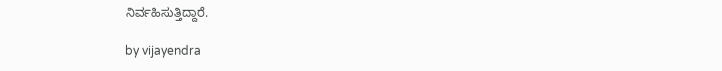ನಿರ್ವಹಿಸುತ್ತಿದ್ದಾರೆ.

by vijayendra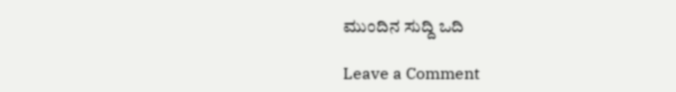ಮುಂದಿನ ಸುದ್ದಿ ಒದಿ

Leave a Comment